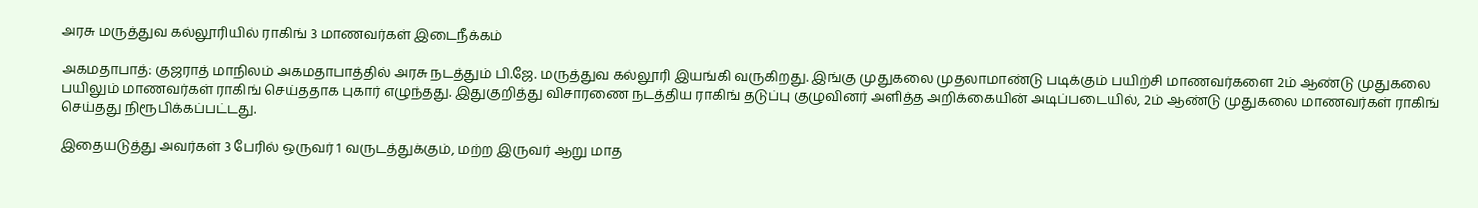அரசு மருத்துவ கல்லூரியில் ராகிங் 3 மாணவர்கள் இடைநீக்கம்

அகமதாபாத்: குஜராத் மாநிலம் அகமதாபாத்தில் அரசு நடத்தும் பி.ஜே. மருத்துவ கல்லூரி இயங்கி வருகிறது. இங்கு முதுகலை முதலாமாண்டு படிக்கும் பயிற்சி மாணவர்களை 2ம் ஆண்டு முதுகலை பயிலும் மாணவர்கள் ராகிங் செய்ததாக புகார் எழுந்தது. இதுகுறித்து விசாரணை நடத்திய ராகிங் தடுப்பு குழுவினர் அளித்த அறிக்கையின் அடிப்படையில், 2ம் ஆண்டு முதுகலை மாணவர்கள் ராகிங் செய்தது நிரூபிக்கப்பட்டது.

இதையடுத்து அவர்கள் 3 பேரில் ஒருவர் 1 வருடத்துக்கும், மற்ற இருவர் ஆறு மாத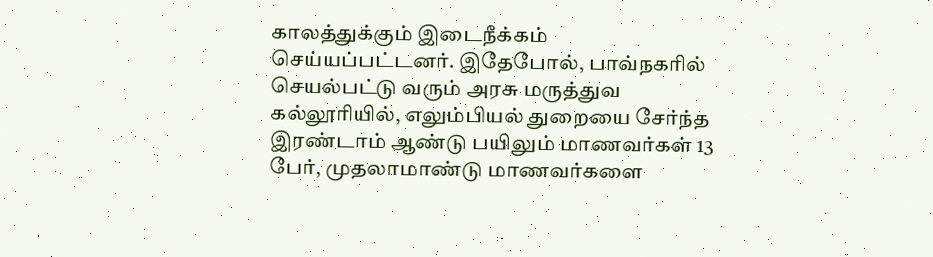காலத்துக்கும் இடைநீக்கம் செய்யப்பட்டனர். இதேபோல், பாவ்நகரில் செயல்பட்டு வரும் அரசு மருத்துவ கல்லூரியில், எலும்பியல் துறையை சேர்ந்த இரண்டாம் ஆண்டு பயிலும் மாணவர்கள் 13 பேர், முதலாமாண்டு மாணவர்களை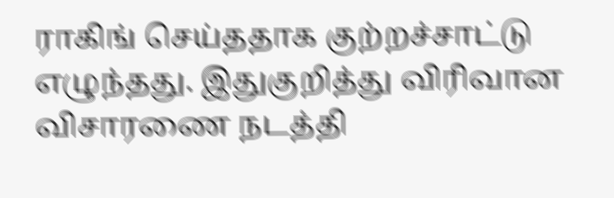ராகிங் செய்ததாக குற்றச்சாட்டு எழுந்தது. இதுகுறித்து விரிவான விசாரணை நடத்தி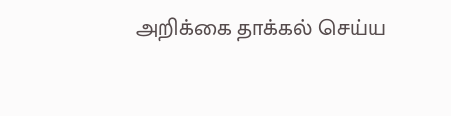அறிக்கை தாக்கல் செய்ய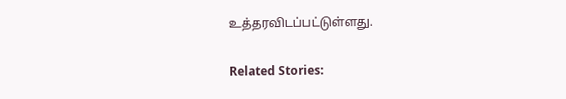உத்தரவிடப்பட்டுள்ளது.

Related Stories: